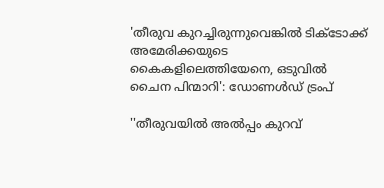'തീരുവ കുറച്ചിരുന്നുവെങ്കിൽ ടിക്‌ടോക്ക് അമേരിക്കയുടെ കൈകളിലെത്തിയേനെ, ഒടുവിൽ ചൈന പിന്മാറി': ഡോണൾഡ് ട്രംപ്

''തീരുവയിൽ അൽപ്പം കുറവ്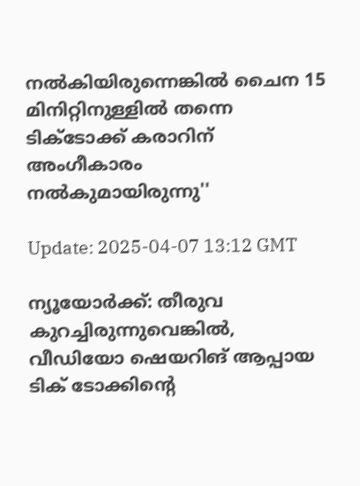നൽകിയിരുന്നെങ്കിൽ ചൈന 15 മിനിറ്റിനുള്ളിൽ തന്നെ ടിക്‌ടോക്ക് കരാറിന് അംഗീകാരം നൽകുമായിരുന്നു''

Update: 2025-04-07 13:12 GMT

ന്യൂയോര്‍ക്ക്: തീരുവ കുറച്ചിരുന്നുവെങ്കില്‍, വീഡിയോ ഷെയറിങ് ആപ്പായ ടിക് ടോക്കിന്റെ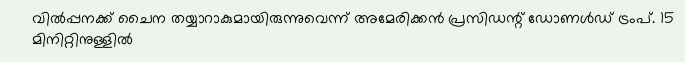വിൽപ്പനക്ക് ചൈന തയ്യാറാകുമായിരുന്നുവെന്ന് അമേരിക്കന്‍ പ്രസിഡന്റ് ഡോണള്‍ഡ് ട്രംപ്. 15 മിനിറ്റിനുള്ളിൽ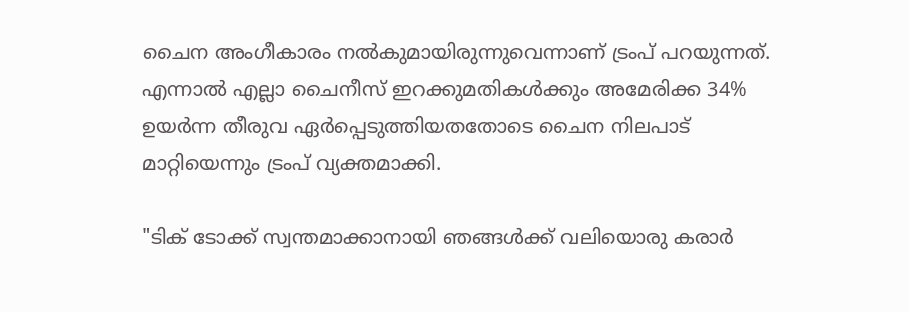ചൈന അംഗീകാരം നൽകുമായിരുന്നുവെന്നാണ് ട്രംപ് പറയുന്നത്. എന്നാല്‍ എല്ലാ ചൈനീസ് ഇറക്കുമതികൾക്കും അമേരിക്ക 34% ഉയർന്ന തീരുവ ഏർപ്പെടുത്തിയതതോടെ ചൈന നിലപാട് മാറ്റിയെന്നും ട്രംപ് വ്യക്തമാക്കി.

"ടിക് ടോക്ക് സ്വന്തമാക്കാനായി ഞങ്ങൾക്ക് വലിയൊരു കരാർ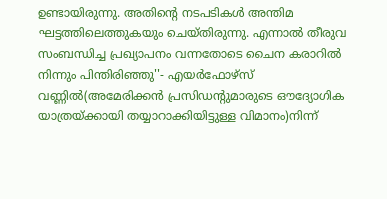ഉണ്ടായിരുന്നു. അതിന്റെ നടപടികള്‍ അന്തിമ ഘട്ടത്തിലെത്തുകയും ചെയ്തിരുന്നു. എന്നാല്‍ തീരുവ സംബന്ധിച്ച പ്രഖ്യാപനം വന്നതോടെ ചൈന കരാറില്‍ നിന്നും പിന്തിരിഞ്ഞു''- എയർഫോഴ്‌സ് വണ്ണിൽ(അമേരിക്കൻ പ്രസിഡന്റുമാരുടെ ഔദ്യോഗിക യാത്രയ്ക്കായി തയ്യാറാക്കിയിട്ടുള്ള വിമാനം)നിന്ന്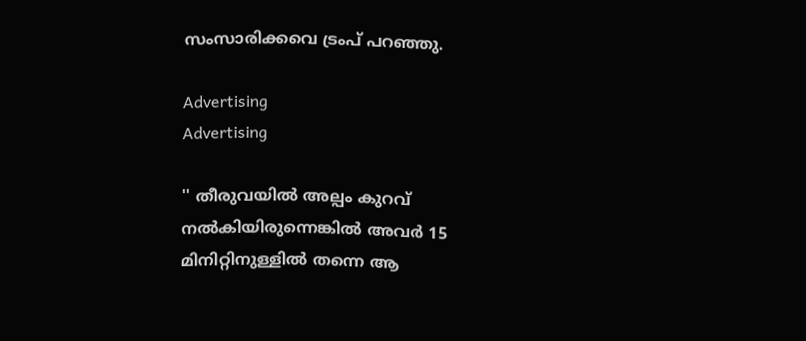സംസാരിക്കവെ ട്രംപ് പറഞ്ഞു.

Advertising
Advertising

'' തീരുവയില്‍ അല്പം കുറവ് നൽകിയിരുന്നെങ്കിൽ അവർ 15 മിനിറ്റിനുള്ളിൽ തന്നെ ആ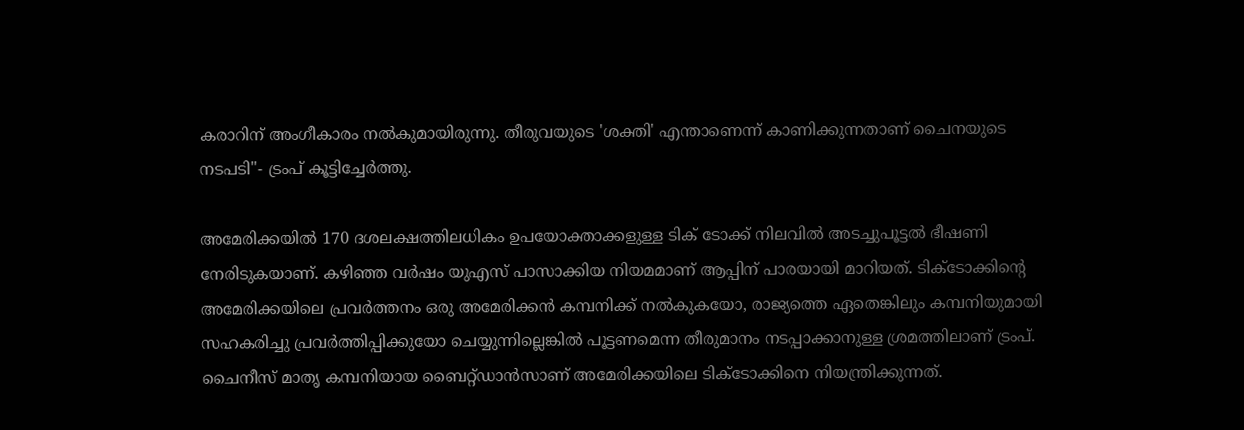കരാറിന് അംഗീകാരം നൽകുമായിരുന്നു. തീരുവയുടെ 'ശക്തി' എന്താണെന്ന് കാണിക്കുന്നതാണ് ചൈനയുടെ നടപടി''- ട്രംപ് കൂട്ടിച്ചേര്‍ത്തു.

അമേരിക്കയില്‍ 170 ദശലക്ഷത്തിലധികം ഉപയോക്താക്കളുള്ള ടിക് ടോക്ക് നിലവില്‍ അടച്ചുപൂട്ടൽ ഭീഷണി നേരിടുകയാണ്. കഴിഞ്ഞ വർഷം യുഎസ് പാസാക്കിയ നിയമമാണ് ആപ്പിന് പാരയായി മാറിയത്. ടിക്‌ടോക്കിന്റെ അമേരിക്കയിലെ പ്രവര്‍ത്തനം ഒരു അമേരിക്കന്‍ കമ്പനിക്ക് നല്‍കുകയോ, രാജ്യത്തെ ഏതെങ്കിലും കമ്പനിയുമായി സഹകരിച്ചു പ്രവര്‍ത്തിപ്പിക്കുയോ ചെയ്യുന്നില്ലെങ്കില്‍ പൂട്ടണമെന്ന തീരുമാനം നടപ്പാക്കാനുള്ള ശ്രമത്തിലാണ് ട്രംപ്. ചൈനീസ് മാതൃ കമ്പനിയായ ബൈറ്റ്ഡാൻസാണ് അമേരിക്കയിലെ ടിക്ടോക്കിനെ നിയന്ത്രിക്കുന്നത്.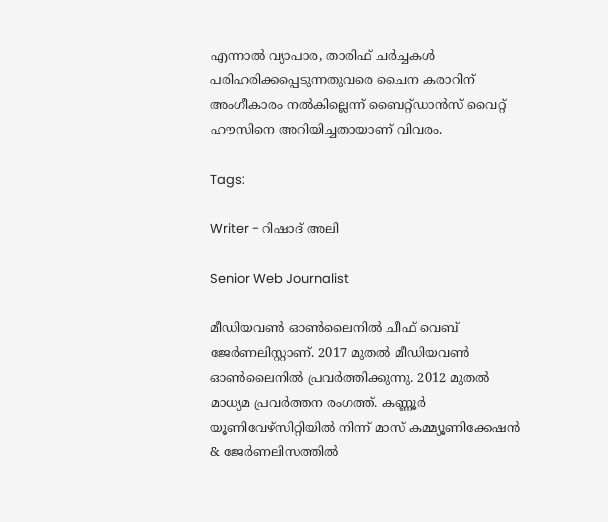എന്നാല്‍ വ്യാപാര, താരിഫ് ചർച്ചകൾ പരിഹരിക്കപ്പെടുന്നതുവരെ ചൈന കരാറിന് അംഗീകാരം നൽകില്ലെന്ന് ബൈറ്റ്ഡാൻസ് വൈറ്റ് ഹൗസിനെ അറിയിച്ചതായാണ് വിവരം.

Tags:

Writer - റിഷാദ് അലി

Senior Web Journalist

മീഡിയവൺ ഓൺലൈനിൽ ചീഫ് വെബ് ജേർണലിസ്റ്റാണ്. 2017 മുതൽ മീഡിയവൺ ഓൺലൈനിൽ പ്രവർത്തിക്കുന്നു. 2012 മുതൽ മാധ്യമ പ്രവർത്തന രംഗത്ത്. കണ്ണൂര്‍ യൂണിവേഴ്‌സിറ്റിയിൽ നിന്ന് മാസ് കമ്മ്യൂണിക്കേഷന്‍ & ജേര്‍ണലിസത്തില്‍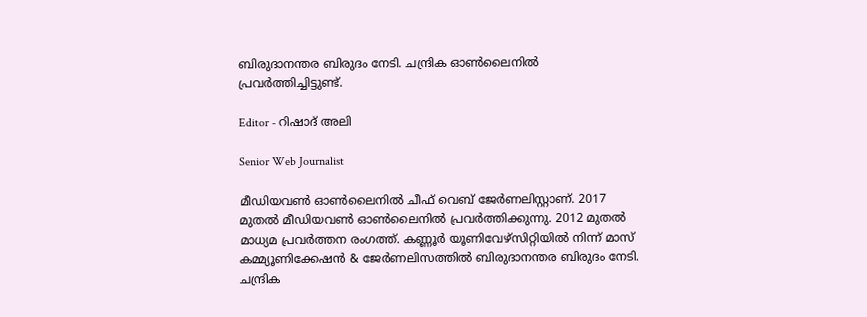ബിരുദാനന്തര ബിരുദം നേടി. ചന്ദ്രിക ഓണ്‍ലൈനില്‍ പ്രവര്‍ത്തിച്ചിട്ടുണ്ട്.

Editor - റിഷാദ് അലി

Senior Web Journalist

മീഡിയവൺ ഓൺലൈനിൽ ചീഫ് വെബ് ജേർണലിസ്റ്റാണ്. 2017 മുതൽ മീഡിയവൺ ഓൺലൈനിൽ പ്രവർത്തിക്കുന്നു. 2012 മുതൽ മാധ്യമ പ്രവർത്തന രംഗത്ത്. കണ്ണൂര്‍ യൂണിവേഴ്‌സിറ്റിയിൽ നിന്ന് മാസ് കമ്മ്യൂണിക്കേഷന്‍ & ജേര്‍ണലിസത്തില്‍ ബിരുദാനന്തര ബിരുദം നേടി. ചന്ദ്രിക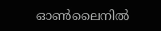ഓണ്‍ലൈനില്‍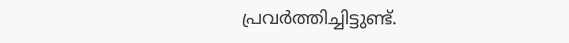പ്രവര്‍ത്തിച്ചിട്ടുണ്ട്.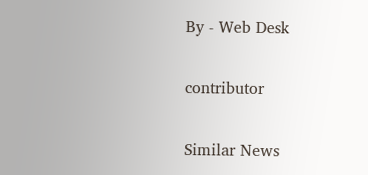By - Web Desk

contributor

Similar News